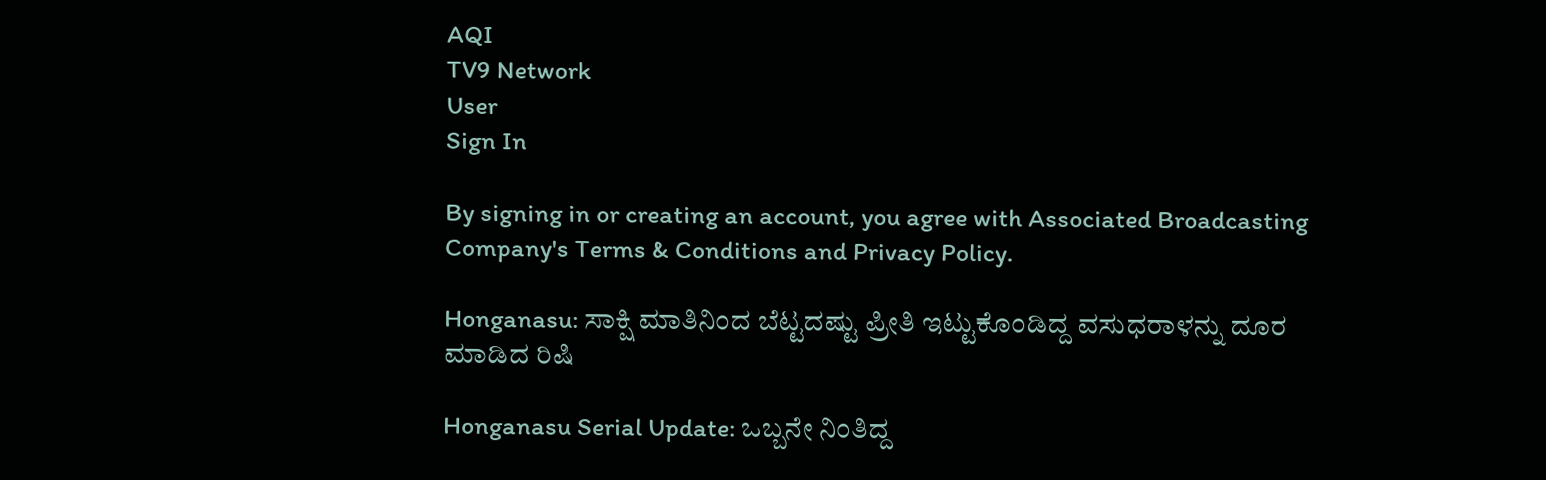AQI
TV9 Network
User
Sign In

By signing in or creating an account, you agree with Associated Broadcasting Company's Terms & Conditions and Privacy Policy.

Honganasu: ಸಾಕ್ಷಿ ಮಾತಿನಿಂದ ಬೆಟ್ಟದಷ್ಟು ಪ್ರೀತಿ ಇಟ್ಟುಕೊಂಡಿದ್ದ ವಸುಧರಾಳನ್ನು ದೂರ ಮಾಡಿದ ರಿಷಿ

Honganasu Serial Update: ಒಬ್ಬನೇ ನಿಂತಿದ್ದ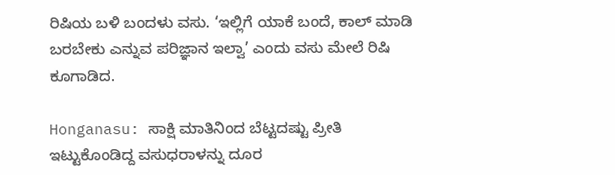ರಿಷಿಯ ಬಳಿ ಬಂದಳು ವಸು. ‘ಇಲ್ಲಿಗೆ ಯಾಕೆ ಬಂದೆ, ಕಾಲ್ ಮಾಡಿ ಬರಬೇಕು ಎನ್ನುವ ಪರಿಜ್ಞಾನ ಇಲ್ವಾ’ ಎಂದು ವಸು ಮೇಲೆ ರಿಷಿ ಕೂಗಾಡಿದ.

Honganasu: ಸಾಕ್ಷಿ ಮಾತಿನಿಂದ ಬೆಟ್ಟದಷ್ಟು ಪ್ರೀತಿ ಇಟ್ಟುಕೊಂಡಿದ್ದ ವಸುಧರಾಳನ್ನು ದೂರ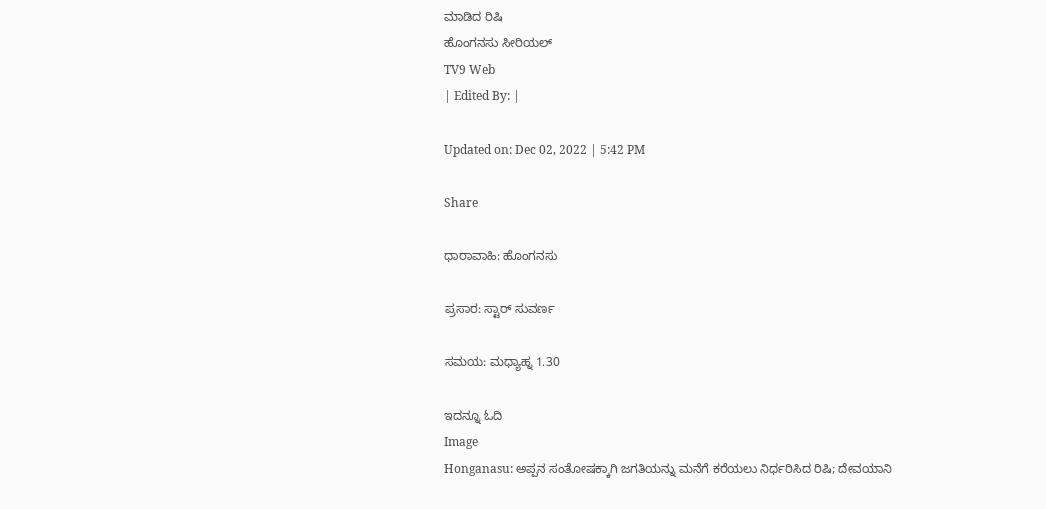ಮಾಡಿದ ರಿಷಿ
ಹೊಂಗನಸು ಸೀರಿಯಲ್
TV9 Web
| Edited By: |

Updated on: Dec 02, 2022 | 5:42 PM

Share

ಧಾರಾವಾಹಿ: ಹೊಂಗನಸು

ಪ್ರಸಾರ: ಸ್ಟಾರ್ ಸುವರ್ಣ

ಸಮಯ: ಮಧ್ಯಾಹ್ನ 1.30

ಇದನ್ನೂ ಓದಿ
Image
Honganasu: ಅಪ್ಪನ ಸಂತೋಷಕ್ಕಾಗಿ ಜಗತಿಯನ್ನು ಮನೆಗೆ ಕರೆಯಲು ನಿರ್ಧರಿಸಿದ ರಿಷಿ; ದೇವಯಾನಿ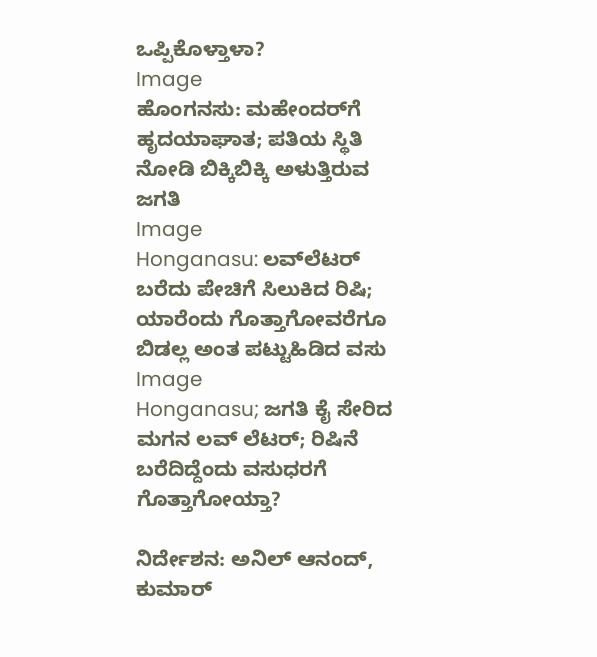ಒಪ್ಪಿಕೊಳ್ತಾಳಾ?
Image
ಹೊಂಗನಸು: ಮಹೇಂದರ್‌‌ಗೆ ಹೃದಯಾಘಾತ; ಪತಿಯ ಸ್ಥಿತಿ ನೋಡಿ ಬಿಕ್ಕಿಬಿಕ್ಕಿ ಅಳುತ್ತಿರುವ ಜಗತಿ
Image
Honganasu: ಲವ್‌ಲೆಟರ್ ಬರೆದು ಪೇಚಿಗೆ ಸಿಲುಕಿದ ರಿಷಿ; ಯಾರೆಂದು ಗೊತ್ತಾಗೋವರೆಗೂ ಬಿಡಲ್ಲ ಅಂತ ಪಟ್ಟುಹಿಡಿದ ವಸು
Image
Honganasu; ಜಗತಿ ಕೈ ಸೇರಿದ ಮಗನ ಲವ್ ಲೆಟರ್; ರಿಷಿನೆ ಬರೆದಿದ್ದೆಂದು ವಸುಧರಗೆ ಗೊತ್ತಾಗೋಯ್ತಾ?

ನಿರ್ದೇಶನ: ಅನಿಲ್ ಆನಂದ್, ಕುಮಾರ್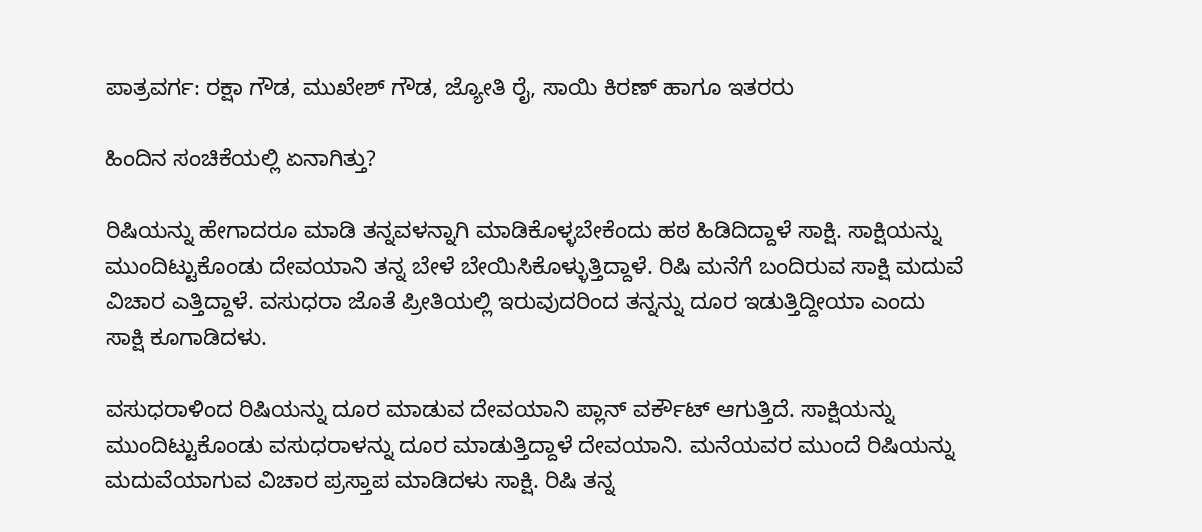ಪಾತ್ರವರ್ಗ: ರಕ್ಷಾ ಗೌಡ, ಮುಖೇಶ್ ಗೌಡ, ಜ್ಯೋತಿ ರೈ, ಸಾಯಿ ಕಿರಣ್ ಹಾಗೂ ಇತರರು

ಹಿಂದಿನ ಸಂಚಿಕೆಯಲ್ಲಿ ಏನಾಗಿತ್ತು?

ರಿಷಿಯನ್ನು ಹೇಗಾದರೂ ಮಾಡಿ ತನ್ನವಳನ್ನಾಗಿ ಮಾಡಿಕೊಳ್ಳಬೇಕೆಂದು ಹಠ ಹಿಡಿದಿದ್ದಾಳೆ ಸಾಕ್ಷಿ. ಸಾಕ್ಷಿಯನ್ನು ಮುಂದಿಟ್ಟುಕೊಂಡು ದೇವಯಾನಿ ತನ್ನ ಬೇಳೆ ಬೇಯಿಸಿಕೊಳ್ಳುತ್ತಿದ್ದಾಳೆ. ರಿಷಿ ಮನೆಗೆ ಬಂದಿರುವ ಸಾಕ್ಷಿ ಮದುವೆ ವಿಚಾರ ಎತ್ತಿದ್ದಾಳೆ. ವಸುಧರಾ ಜೊತೆ ಪ್ರೀತಿಯಲ್ಲಿ ಇರುವುದರಿಂದ ತನ್ನನ್ನು ದೂರ ಇಡುತ್ತಿದ್ದೀಯಾ ಎಂದು ಸಾಕ್ಷಿ ಕೂಗಾಡಿದಳು.

ವಸುಧರಾಳಿಂದ ರಿಷಿಯನ್ನು ದೂರ ಮಾಡುವ ದೇವಯಾನಿ ಪ್ಲಾನ್ ವರ್ಕೌಟ್ ಆಗುತ್ತಿದೆ. ಸಾಕ್ಷಿಯನ್ನು ಮುಂದಿಟ್ಟುಕೊಂಡು ವಸುಧರಾಳನ್ನು ದೂರ ಮಾಡುತ್ತಿದ್ದಾಳೆ ದೇವಯಾನಿ. ಮನೆಯವರ ಮುಂದೆ ರಿಷಿಯನ್ನು ಮದುವೆಯಾಗುವ ವಿಚಾರ ಪ್ರಸ್ತಾಪ ಮಾಡಿದಳು ಸಾಕ್ಷಿ. ರಿಷಿ ತನ್ನ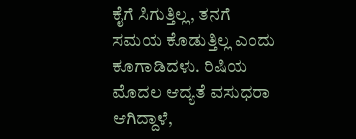ಕೈಗೆ ಸಿಗುತ್ತಿಲ್ಲ, ತನಗೆ ಸಮಯ ಕೊಡುತ್ತಿಲ್ಲ ಎಂದು ಕೂಗಾಡಿದಳು. ರಿಷಿಯ ಮೊದಲ ಆದ್ಯತೆ ವಸುಧರಾ ಆಗಿದ್ದಾಳೆ,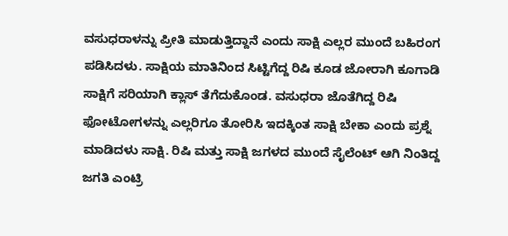ವಸುಧರಾಳನ್ನು ಪ್ರೀತಿ ಮಾಡುತ್ತಿದ್ದಾನೆ ಎಂದು ಸಾಕ್ಷಿ ಎಲ್ಲರ ಮುಂದೆ ಬಹಿರಂಗ ಪಡಿಸಿದಳು. ಸಾಕ್ಷಿಯ ಮಾತಿನಿಂದ ಸಿಟ್ಟಿಗೆದ್ದ ರಿಷಿ ಕೂಡ ಜೋರಾಗಿ ಕೂಗಾಡಿ ಸಾಕ್ಷಿಗೆ ಸರಿಯಾಗಿ ಕ್ಲಾಸ್ ತೆಗೆದುಕೊಂಡ. ವಸುಧರಾ ಜೊತೆಗಿದ್ದ ರಿಷಿ ಫೋಟೋಗಳನ್ನು ಎಲ್ಲರಿಗೂ ತೋರಿಸಿ ಇದಕ್ಕಿಂತ ಸಾಕ್ಷಿ ಬೇಕಾ ಎಂದು ಪ್ರಶ್ನೆ ಮಾಡಿದಳು ಸಾಕ್ಷಿ. ರಿಷಿ ಮತ್ತು ಸಾಕ್ಷಿ ಜಗಳದ ಮುಂದೆ ಸೈಲೆಂಟ್ ಆಗಿ ನಿಂತಿದ್ದ ಜಗತಿ ಎಂಟ್ರಿ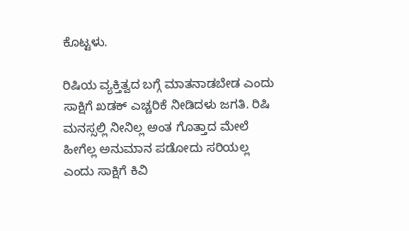ಕೊಟ್ಟಳು.

ರಿಷಿಯ ವ್ಯಕ್ತಿತ್ವದ ಬಗ್ಗೆ ಮಾತನಾಡಬೇಡ ಎಂದು ಸಾಕ್ಷಿಗೆ ಖಡಕ್ ಎಚ್ಚರಿಕೆ ನೀಡಿದಳು ಜಗತಿ. ರಿಷಿ ಮನಸ್ಸಲ್ಲಿ ನೀನಿಲ್ಲ ಅಂತ ಗೊತ್ತಾದ ಮೇಲೆ ಹೀಗೆಲ್ಲ ಅನುಮಾನ ಪಡೋದು ಸರಿಯಲ್ಲ ಎಂದು ಸಾಕ್ಷಿಗೆ ಕಿವಿ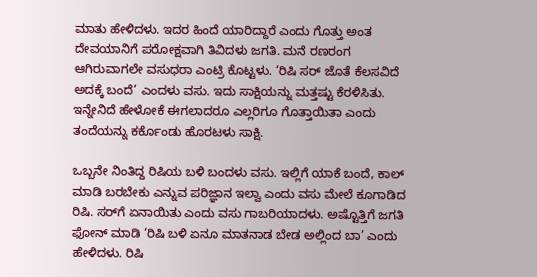ಮಾತು ಹೇಳಿದಳು. ಇದರ ಹಿಂದೆ ಯಾರಿದ್ದಾರೆ ಎಂದು ಗೊತ್ತು ಅಂತ ದೇವಯಾನಿಗೆ ಪರೋಕ್ಷವಾಗಿ ತಿವಿದಳು ಜಗತಿ. ಮನೆ ರಣರಂಗ ಆಗಿರುವಾಗಲೇ ವಸುಧರಾ ಎಂಟ್ರಿ ಕೊಟ್ಟಳು. ‘ರಿಷಿ ಸರ್ ಜೊತೆ ಕೆಲಸವಿದೆ ಅದಕ್ಕೆ ಬಂದೆ’ ಎಂದಳು ವಸು. ಇದು ಸಾಕ್ಷಿಯನ್ನು ಮತ್ತಷ್ಟು ಕೆರಳಿಸಿತು. ಇನ್ನೇನಿದೆ ಹೇಳೋಕೆ ಈಗಲಾದರೂ ಎಲ್ಲರಿಗೂ ಗೊತ್ತಾಯಿತಾ ಎಂದು ತಂದೆಯನ್ನು ಕರ್ಕೊಂಡು ಹೊರಟಳು ಸಾಕ್ಷಿ.

ಒಬ್ಬನೇ ನಿಂತಿದ್ದ ರಿಷಿಯ ಬಳಿ ಬಂದಳು ವಸು. ಇಲ್ಲಿಗೆ ಯಾಕೆ ಬಂದೆ, ಕಾಲ್ ಮಾಡಿ ಬರಬೇಕು ಎನ್ನುವ ಪರಿಜ್ಞಾನ ಇಲ್ವಾ ಎಂದು ವಸು ಮೇಲೆ ಕೂಗಾಡಿದ ರಿಷಿ. ಸರ್‌ಗೆ ಏನಾಯಿತು ಎಂದು ವಸು ಗಾಬರಿಯಾದಳು. ಅಷ್ಟೊತ್ತಿಗೆ ಜಗತಿ ಫೋನ್ ಮಾಡಿ ‘ರಿಷಿ ಬಳಿ ಏನೂ ಮಾತನಾಡ ಬೇಡ ಅಲ್ಲಿಂದ ಬಾ’ ಎಂದು ಹೇಳಿದಳು. ರಿಷಿ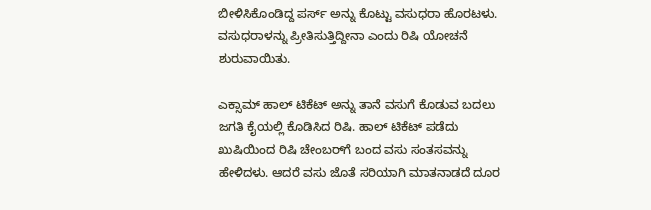ಬೀಳಿಸಿಕೊಂಡಿದ್ದ ಪರ್ಸ್ ಅನ್ನು ಕೊಟ್ಟು ವಸುಧರಾ ಹೊರಟಳು. ವಸುಧರಾಳನ್ನು ಪ್ರೀತಿಸುತ್ತಿದ್ದೀನಾ ಎಂದು ರಿಷಿ ಯೋಚನೆ ಶುರುವಾಯಿತು.

ಎಕ್ಸಾಮ್‌ ಹಾಲ್ ಟಿಕೆಟ್‌ ಅನ್ನು ತಾನೆ ವಸುಗೆ ಕೊಡುವ ಬದಲು ಜಗತಿ ಕೈಯಲ್ಲಿ ಕೊಡಿಸಿದ ರಿಷಿ. ಹಾಲ್ ಟಿಕೆಟ್ ಪಡೆದು ಖುಷಿಯಿಂದ ರಿಷಿ ಚೇಂಬರ್‌ಗೆ ಬಂದ ವಸು ಸಂತಸವನ್ನು ಹೇಳಿದಳು. ಆದರೆ ವಸು ಜೊತೆ ಸರಿಯಾಗಿ ಮಾತನಾಡದೆ ದೂರ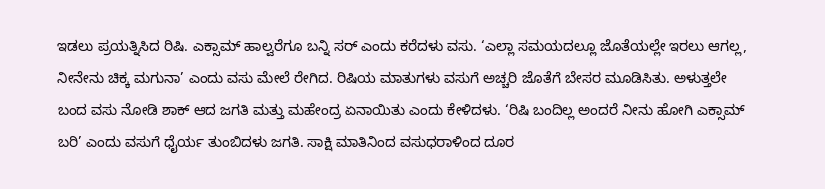ಇಡಲು ಪ್ರಯತ್ನಿಸಿದ ರಿಷಿ. ಎಕ್ಸಾಮ್ ಹಾಲ್ವರೆಗೂ ಬನ್ನಿ ಸರ್ ಎಂದು ಕರೆದಳು ವಸು. ‘ಎಲ್ಲಾ ಸಮಯದಲ್ಲೂ ಜೊತೆಯಲ್ಲೇ ಇರಲು ಆಗಲ್ಲ, ನೀನೇನು ಚಿಕ್ಕ ಮಗುನಾ’ ಎಂದು ವಸು ಮೇಲೆ ರೇಗಿದ. ರಿಷಿಯ ಮಾತುಗಳು ವಸುಗೆ ಅಚ್ಚರಿ ಜೊತೆಗೆ ಬೇಸರ ಮೂಡಿಸಿತು. ಅಳುತ್ತಲೇ ಬಂದ ವಸು ನೋಡಿ ಶಾಕ್ ಆದ ಜಗತಿ ಮತ್ತು ಮಹೇಂದ್ರ ಏನಾಯಿತು ಎಂದು ಕೇಳಿದಳು. ‘ರಿಷಿ ಬಂದಿಲ್ಲ ಅಂದರೆ ನೀನು ಹೋಗಿ ಎಕ್ಸಾಮ್ ಬರಿ’ ಎಂದು ವಸುಗೆ ಧೈರ್ಯ ತುಂಬಿದಳು ಜಗತಿ. ಸಾಕ್ಷಿ ಮಾತಿನಿಂದ ವಸುಧರಾಳಿಂದ ದೂರ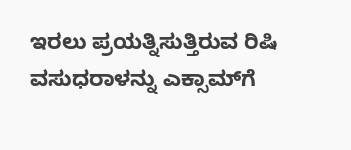ಇರಲು ಪ್ರಯತ್ನಿಸುತ್ತಿರುವ ರಿಷಿ ವಸುಧರಾಳನ್ನು ಎಕ್ಸಾಮ್‌ಗೆ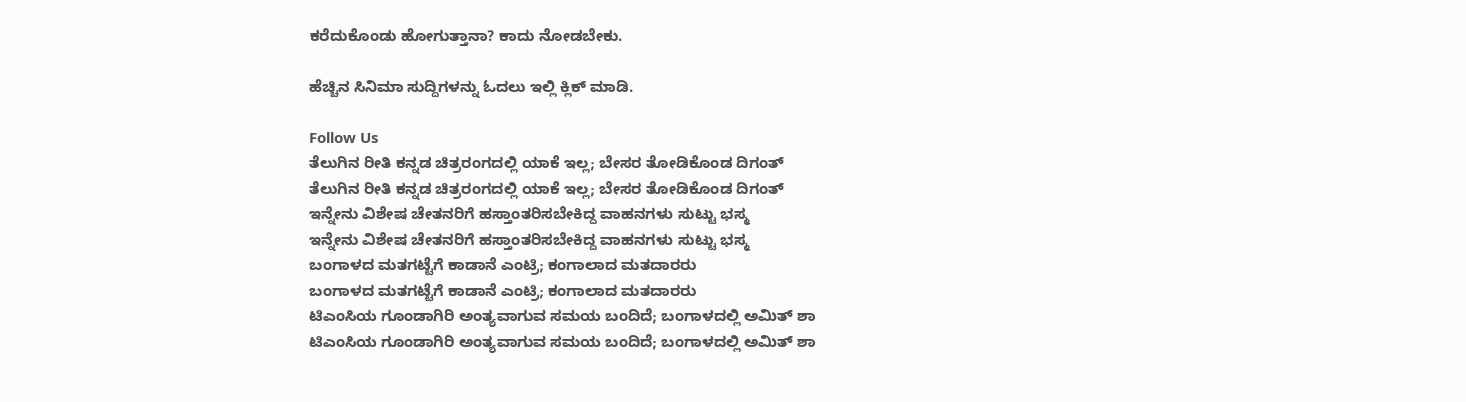ಕರೆದುಕೊಂಡು ಹೋಗುತ್ತಾನಾ? ಕಾದು ನೋಡಬೇಕು.

ಹೆಚ್ಚಿನ ಸಿನಿಮಾ ಸುದ್ದಿಗಳನ್ನು ಓದಲು ಇಲ್ಲಿ ಕ್ಲಿಕ್ ಮಾಡಿ.

Follow Us
ತೆಲುಗಿನ ರೀತಿ ಕನ್ನಡ ಚಿತ್ರರಂಗದಲ್ಲಿ ಯಾಕೆ ಇಲ್ಲ; ಬೇಸರ ತೋಡಿಕೊಂಡ ದಿಗಂತ್
ತೆಲುಗಿನ ರೀತಿ ಕನ್ನಡ ಚಿತ್ರರಂಗದಲ್ಲಿ ಯಾಕೆ ಇಲ್ಲ; ಬೇಸರ ತೋಡಿಕೊಂಡ ದಿಗಂತ್
ಇನ್ನೇನು ವಿಶೇಷ ಚೇತನರಿಗೆ ಹಸ್ತಾಂತರಿಸಬೇಕಿದ್ದ ವಾಹನಗಳು ಸುಟ್ಟು ಭಸ್ಮ
ಇನ್ನೇನು ವಿಶೇಷ ಚೇತನರಿಗೆ ಹಸ್ತಾಂತರಿಸಬೇಕಿದ್ದ ವಾಹನಗಳು ಸುಟ್ಟು ಭಸ್ಮ
ಬಂಗಾಳದ ಮತಗಟ್ಟೆಗೆ ಕಾಡಾನೆ ಎಂಟ್ರಿ; ಕಂಗಾಲಾದ ಮತದಾರರು
ಬಂಗಾಳದ ಮತಗಟ್ಟೆಗೆ ಕಾಡಾನೆ ಎಂಟ್ರಿ; ಕಂಗಾಲಾದ ಮತದಾರರು
ಟಿಎಂಸಿಯ ಗೂಂಡಾಗಿರಿ ಅಂತ್ಯವಾಗುವ ಸಮಯ ಬಂದಿದೆ; ಬಂಗಾಳದಲ್ಲಿ ಅಮಿತ್ ಶಾ
ಟಿಎಂಸಿಯ ಗೂಂಡಾಗಿರಿ ಅಂತ್ಯವಾಗುವ ಸಮಯ ಬಂದಿದೆ; ಬಂಗಾಳದಲ್ಲಿ ಅಮಿತ್ ಶಾ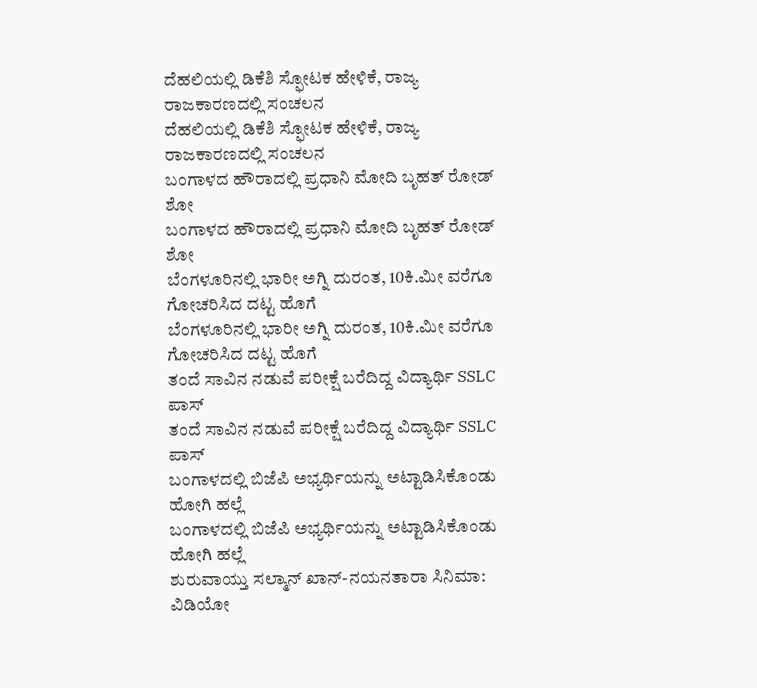ದೆಹಲಿಯಲ್ಲಿ ಡಿಕೆಶಿ ಸ್ಫೋಟಕ ಹೇಳಿಕೆ, ರಾಜ್ಯ ರಾಜಕಾರಣದಲ್ಲಿ ಸಂಚಲನ
ದೆಹಲಿಯಲ್ಲಿ ಡಿಕೆಶಿ ಸ್ಫೋಟಕ ಹೇಳಿಕೆ, ರಾಜ್ಯ ರಾಜಕಾರಣದಲ್ಲಿ ಸಂಚಲನ
ಬಂಗಾಳದ ಹೌರಾದಲ್ಲಿ ಪ್ರಧಾನಿ ಮೋದಿ ಬೃಹತ್ ರೋಡ್ ಶೋ
ಬಂಗಾಳದ ಹೌರಾದಲ್ಲಿ ಪ್ರಧಾನಿ ಮೋದಿ ಬೃಹತ್ ರೋಡ್ ಶೋ
ಬೆಂಗಳೂರಿನಲ್ಲಿ ಭಾರೀ ಅಗ್ನಿ ದುರಂತ, 10ಕಿ.ಮೀ ವರೆಗೂ ಗೋಚರಿಸಿದ ದಟ್ಟ ಹೊಗೆ
ಬೆಂಗಳೂರಿನಲ್ಲಿ ಭಾರೀ ಅಗ್ನಿ ದುರಂತ, 10ಕಿ.ಮೀ ವರೆಗೂ ಗೋಚರಿಸಿದ ದಟ್ಟ ಹೊಗೆ
ತಂದೆ ಸಾವಿನ ನಡುವೆ ಪರೀಕ್ಷೆ ಬರೆದಿದ್ದ ವಿದ್ಯಾರ್ಥಿ SSLC ಪಾಸ್
ತಂದೆ ಸಾವಿನ ನಡುವೆ ಪರೀಕ್ಷೆ ಬರೆದಿದ್ದ ವಿದ್ಯಾರ್ಥಿ SSLC ಪಾಸ್
ಬಂಗಾಳದಲ್ಲಿ ಬಿಜೆಪಿ ಅಭ್ಯರ್ಥಿಯನ್ನು ಅಟ್ಟಾಡಿಸಿಕೊಂಡು ಹೋಗಿ ಹಲ್ಲೆ
ಬಂಗಾಳದಲ್ಲಿ ಬಿಜೆಪಿ ಅಭ್ಯರ್ಥಿಯನ್ನು ಅಟ್ಟಾಡಿಸಿಕೊಂಡು ಹೋಗಿ ಹಲ್ಲೆ
ಶುರುವಾಯ್ತು ಸಲ್ಮಾನ್ ಖಾನ್-ನಯನತಾರಾ ಸಿನಿಮಾ: ವಿಡಿಯೋ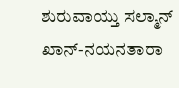ಶುರುವಾಯ್ತು ಸಲ್ಮಾನ್ ಖಾನ್-ನಯನತಾರಾ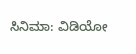ಸಿನಿಮಾ: ವಿಡಿಯೋ